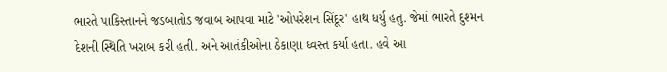ભારતે પાકિસ્તાનને જડબાતોડ જવાબ આપવા માટે 'ઓપરેશન સિંદૂર' હાથ ધર્યુ હતુ. જેમાં ભારતે દુશ્મન દેશની સ્થિતિ ખરાબ કરી હતી. અને આતંકીઓના ઠેકાણા ધ્વસ્ત કર્યા હતા. હવે આ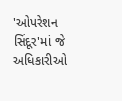'ઓપરેશન સિંદૂર'માં જે અધિકારીઓ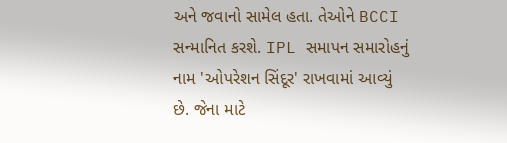અને જવાનો સામેલ હતા. તેઓને BCCI સન્માનિત કરશે. IPL સમાપન સમારોહનું નામ 'ઓપરેશન સિંદૂર' રાખવામાં આવ્યું છે. જેના માટે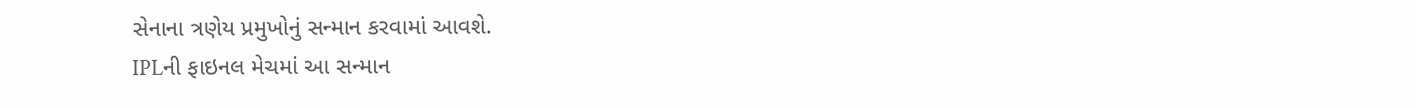સેનાના ત્રણેય પ્રમુખોનું સન્માન કરવામાં આવશે.
IPLની ફાઇનલ મેચમાં આ સન્માન